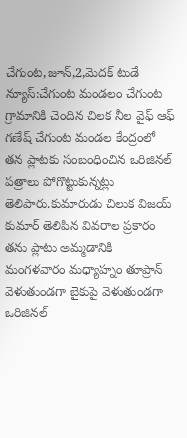చేగుంట,జూన్,2,మెదక్ టుడే న్యూస్:చేగుంట మండలం చేగుంట గ్రామానికి చెందిన చిలక నీల వైఫ్ ఆఫ్ గణేష్ చేగుంట మండల కేంద్రంలో తన ప్లాటకు సంబంధించిన ఒరిజినల్ పత్రాలు పోగొట్టుకున్నట్లు తెలిపారు.కుమారుడు చిలుక విజయ్ కుమార్ తెలిపిన వివరాల ప్రకారం తను ప్లాటు అమ్మడానికి మంగళవారం మధ్యాహ్నం తూప్రాన్ వెళుతుండగా బైకుపై వెళుతుండగా ఒరిజినల్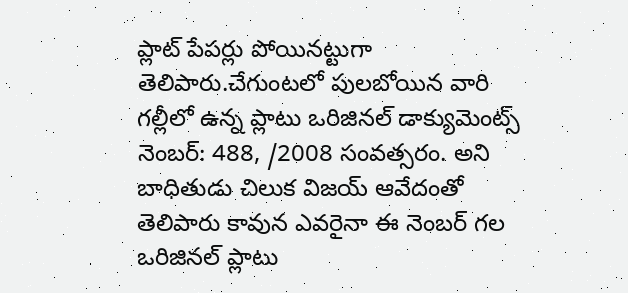ప్లాట్ పేపర్లు పోయినట్టుగా తెలిపారు.చేగుంటలో పులబోయిన వారి గల్లీలో ఉన్న ప్లాటు ఒరిజినల్ డాక్యుమెంట్స్ నెంబర్: 488, /2008 సంవత్సరం. అని బాధితుడు చిలుక విజయ్ ఆవేదంతో తెలిపారు కావున ఎవరైనా ఈ నెంబర్ గల ఒరిజినల్ ప్లాటు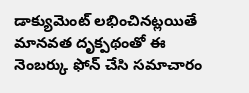డాక్యుమెంట్ లభించినట్లయితే మానవత దృక్పథంతో ఈ నెంబర్కు ఫోన్ చేసి సమాచారం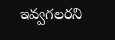ఇవ్వగలరని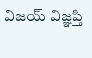విజయ్ విజ్ఞప్తి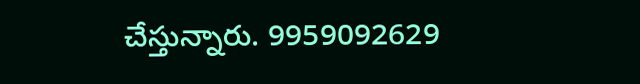చేస్తున్నారు. 9959092629